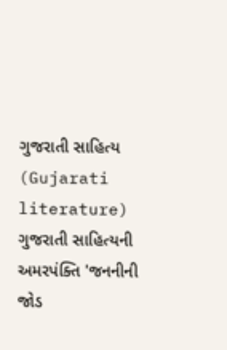ગુજરાતી સાહિત્ય (Gujarati literature)
ગુજરાતી સાહિત્યની અમરપંક્તિ 'જનનીની જોડ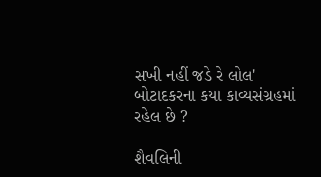સખી નહીં જડે રે લોલ' બોટાદકરના કયા કાવ્યસંગ્રહમાં રહેલ છે ?

શૈવલિની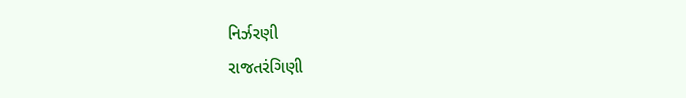નિર્ઝરણી
રાજતરંગિણી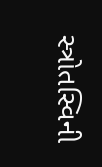સ્ત્રોતસ્વિની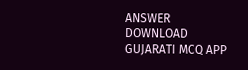ANSWER DOWNLOAD GUJARATI MCQ APP